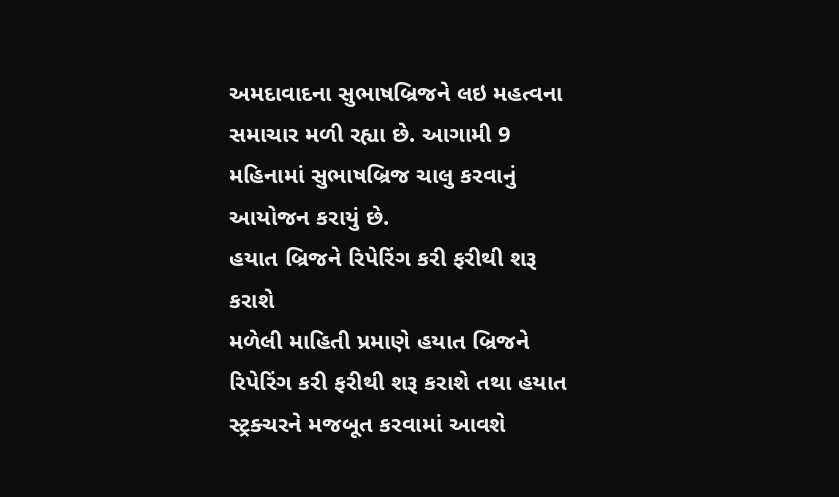અમદાવાદના સુભાષબ્રિજને લઇ મહત્વના સમાચાર મળી રહ્યા છે. આગામી 9 મહિનામાં સુભાષબ્રિજ ચાલુ કરવાનું આયોજન કરાયું છે.
હયાત બ્રિજને રિપેરિંગ કરી ફરીથી શરૂ કરાશે
મળેલી માહિતી પ્રમાણે હયાત બ્રિજને રિપેરિંગ કરી ફરીથી શરૂ કરાશે તથા હયાત સ્ટ્રક્ચરને મજબૂત કરવામાં આવશે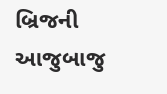બ્રિજની આજુબાજુ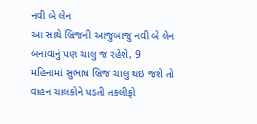નવી બે લેન
આ સાથે બ્રિજની આજુબાજુ નવી બે લેન બનાવાનું પણ ચાલુ જ રહેશે, 9 મહિનામાં સુભાષ બ્રિજ ચાલુ થઇ જશે તો વાહન ચાલકોને પડતી તકલીફો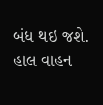બંધ થઇ જશે. હાલ વાહન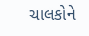ચાલકોને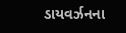ડાયવર્ઝનના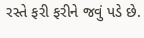રસ્તે ફરી ફરીને જવું પડે છે.